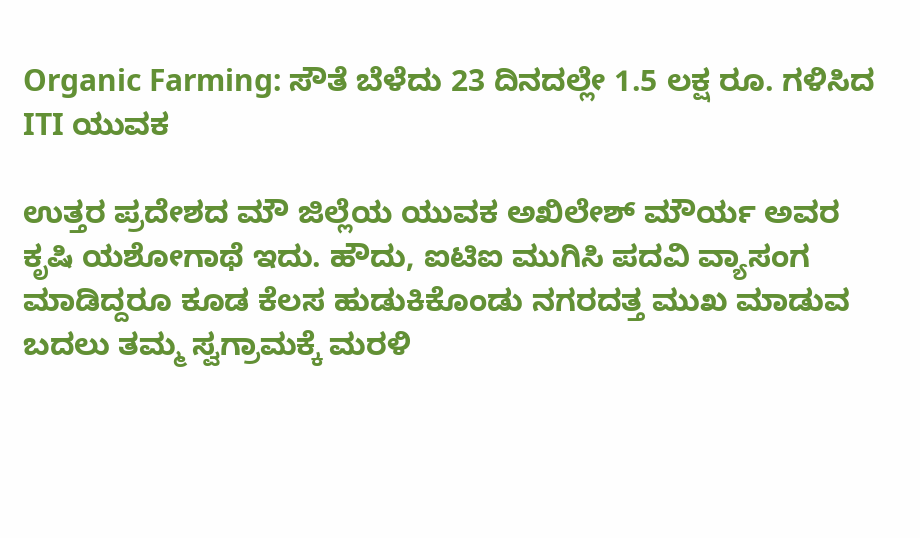Organic Farming: ಸೌತೆ ಬೆಳೆದು 23 ದಿನದಲ್ಲೇ 1.5 ಲಕ್ಷ ರೂ. ಗಳಿಸಿದ ITI ಯುವಕ

ಉತ್ತರ ಪ್ರದೇಶದ ಮೌ ಜಿಲ್ಲೆಯ ಯುವಕ ಅಖಿಲೇಶ್ ಮೌರ್ಯ ಅವರ ಕೃಷಿ ಯಶೋಗಾಥೆ ಇದು. ಹೌದು, ಐಟಿಐ ಮುಗಿಸಿ ಪದವಿ ವ್ಯಾಸಂಗ ಮಾಡಿದ್ದರೂ ಕೂಡ ಕೆಲಸ ಹುಡುಕಿಕೊಂಡು ನಗರದತ್ತ ಮುಖ ಮಾಡುವ ಬದಲು ತಮ್ಮ ಸ್ವಗ್ರಾಮಕ್ಕೆ ಮರಳಿ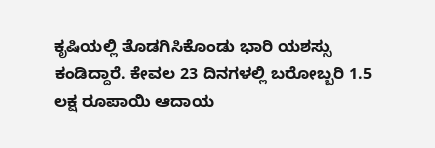ಕೃಷಿಯಲ್ಲಿ ತೊಡಗಿಸಿಕೊಂಡು ಭಾರಿ ಯಶಸ್ಸು ಕಂಡಿದ್ದಾರೆ. ಕೇವಲ 23 ದಿನಗಳಲ್ಲಿ ಬರೋಬ್ಬರಿ 1.5 ಲಕ್ಷ ರೂಪಾಯಿ ಆದಾಯ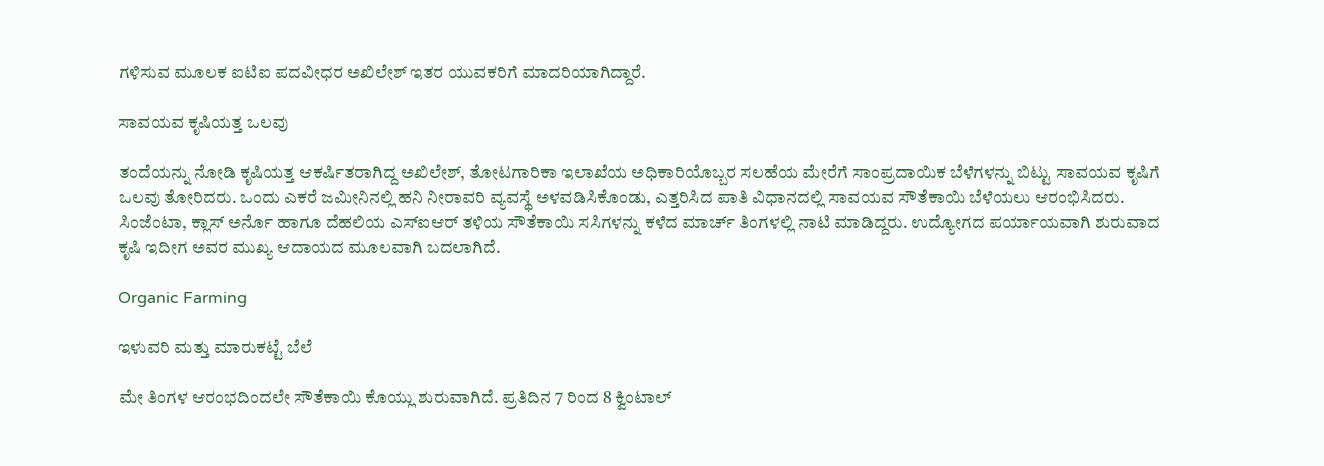ಗಳಿಸುವ ಮೂಲಕ ಐಟಿಐ ಪದವೀಧರ ಅಖಿಲೇಶ್ ಇತರ ಯುವಕರಿಗೆ ಮಾದರಿಯಾಗಿದ್ದಾರೆ.

ಸಾವಯವ ಕೃಷಿಯತ್ತ ಒಲವು

ತಂದೆಯನ್ನು ನೋಡಿ ಕೃಷಿಯತ್ತ ಆಕರ್ಷಿತರಾಗಿದ್ದ ಅಖಿಲೇಶ್, ತೋಟಗಾರಿಕಾ ಇಲಾಖೆಯ ಅಧಿಕಾರಿಯೊಬ್ಬರ ಸಲಹೆಯ ಮೇರೆಗೆ ಸಾಂಪ್ರದಾಯಿಕ ಬೆಳೆಗಳನ್ನು ಬಿಟ್ಟು ಸಾವಯವ ಕೃಷಿಗೆ ಒಲವು ತೋರಿದರು. ಒಂದು ಎಕರೆ ಜಮೀನಿನಲ್ಲಿ ಹನಿ ನೀರಾವರಿ ವ್ಯವಸ್ಥೆ ಅಳವಡಿಸಿಕೊಂಡು, ಎತ್ತರಿಸಿದ ಪಾತಿ ವಿಧಾನದಲ್ಲಿ ಸಾವಯವ ಸೌತೆಕಾಯಿ ಬೆಳೆಯಲು ಆರಂಭಿಸಿದರು. ಸಿಂಜೆಂಟಾ, ಕ್ಲಾಸ್ ಅರ್ನೊ ಹಾಗೂ ದೆಹಲಿಯ ಎಸ್ಐಆರ್ ತಳಿಯ ಸೌತೆಕಾಯಿ ಸಸಿಗಳನ್ನು ಕಳೆದ ಮಾರ್ಚ್ ತಿಂಗಳಲ್ಲಿ ನಾಟಿ ಮಾಡಿದ್ದರು. ಉದ್ಯೋಗದ ಪರ್ಯಾಯವಾಗಿ ಶುರುವಾದ ಕೃಷಿ ಇದೀಗ ಅವರ ಮುಖ್ಯ ಆದಾಯದ ಮೂಲವಾಗಿ ಬದಲಾಗಿದೆ.

Organic Farming

ಇಳುವರಿ ಮತ್ತು ಮಾರುಕಟ್ಟೆ ಬೆಲೆ

ಮೇ ತಿಂಗಳ ಆರಂಭದಿಂದಲೇ ಸೌತೆಕಾಯಿ ಕೊಯ್ಲು ಶುರುವಾಗಿದೆ. ಪ್ರತಿದಿನ 7 ರಿಂದ 8 ಕ್ವಿಂಟಾಲ್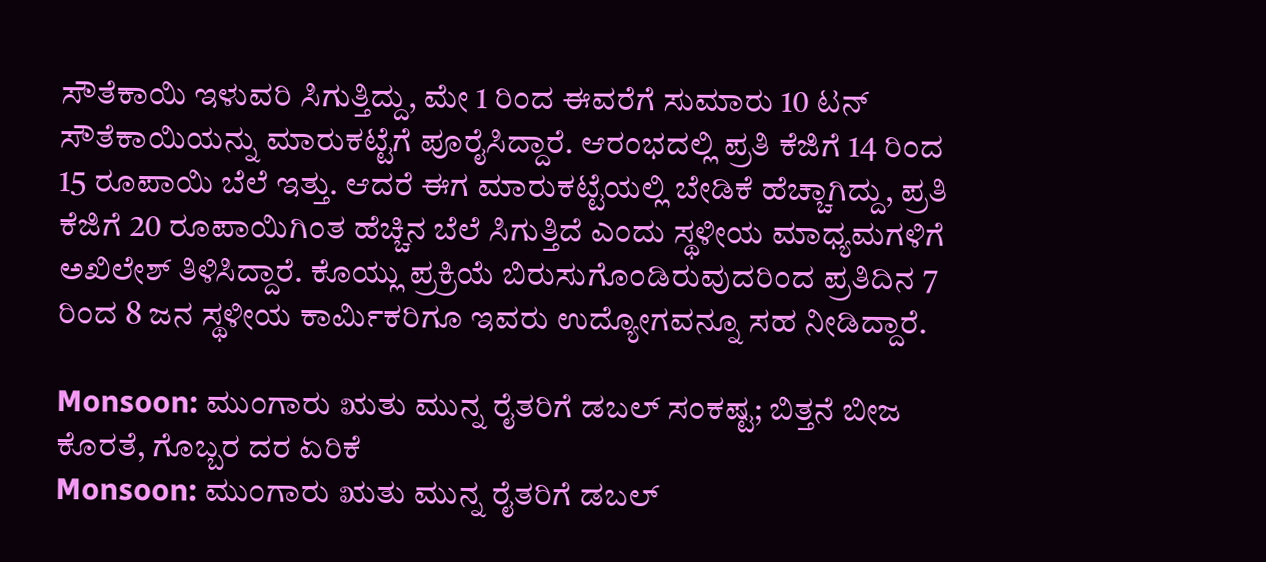ಸೌತೆಕಾಯಿ ಇಳುವರಿ ಸಿಗುತ್ತಿದ್ದು, ಮೇ 1 ರಿಂದ ಈವರೆಗೆ ಸುಮಾರು 10 ಟನ್ ಸೌತೆಕಾಯಿಯನ್ನು ಮಾರುಕಟ್ಟೆಗೆ ಪೂರೈಸಿದ್ದಾರೆ. ಆರಂಭದಲ್ಲಿ ಪ್ರತಿ ಕೆಜಿಗೆ 14 ರಿಂದ 15 ರೂಪಾಯಿ ಬೆಲೆ ಇತ್ತು. ಆದರೆ ಈಗ ಮಾರುಕಟ್ಟೆಯಲ್ಲಿ ಬೇಡಿಕೆ ಹೆಚ್ಚಾಗಿದ್ದು, ಪ್ರತಿ ಕೆಜಿಗೆ 20 ರೂಪಾಯಿಗಿಂತ ಹೆಚ್ಚಿನ ಬೆಲೆ ಸಿಗುತ್ತಿದೆ ಎಂದು ಸ್ಥಳೀಯ ಮಾಧ್ಯಮಗಳಿಗೆ ಅಖಿಲೇಶ್ ತಿಳಿಸಿದ್ದಾರೆ. ಕೊಯ್ಲು ಪ್ರಕ್ರಿಯೆ ಬಿರುಸುಗೊಂಡಿರುವುದರಿಂದ ಪ್ರತಿದಿನ 7 ರಿಂದ 8 ಜನ ಸ್ಥಳೀಯ ಕಾರ್ಮಿಕರಿಗೂ ಇವರು ಉದ್ಯೋಗವನ್ನೂ ಸಹ ನೀಡಿದ್ದಾರೆ.

Monsoon: ಮುಂಗಾರು ಋತು ಮುನ್ನ ರೈತರಿಗೆ ಡಬಲ್ ಸಂಕಷ್ಟ; ಬಿತ್ತನೆ ಬೀಜ ಕೊರತೆ, ಗೊಬ್ಬರ ದರ ಏರಿಕೆ
Monsoon: ಮುಂಗಾರು ಋತು ಮುನ್ನ ರೈತರಿಗೆ ಡಬಲ್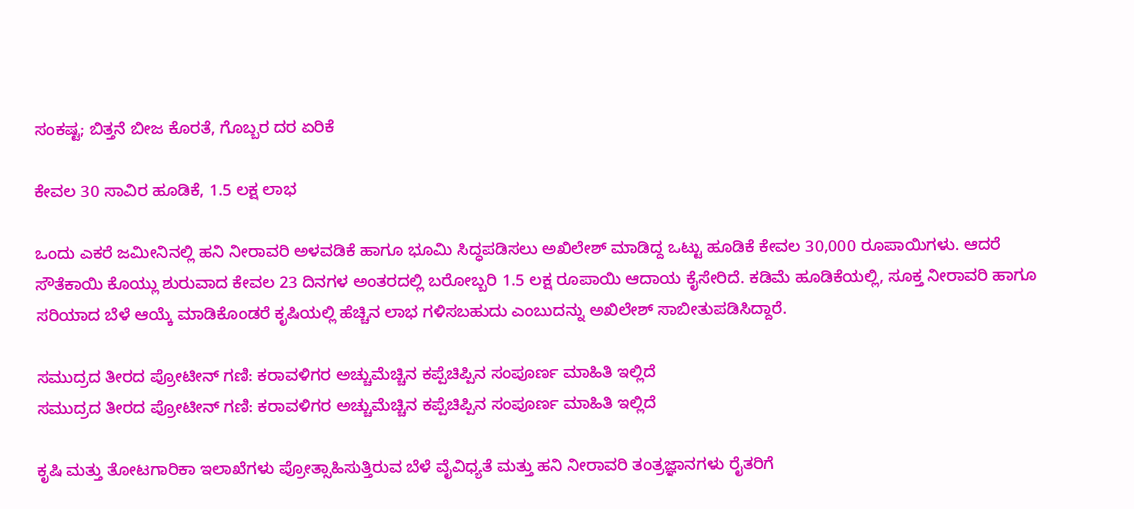ಸಂಕಷ್ಟ; ಬಿತ್ತನೆ ಬೀಜ ಕೊರತೆ, ಗೊಬ್ಬರ ದರ ಏರಿಕೆ

ಕೇವಲ 30 ಸಾವಿರ ಹೂಡಿಕೆ, 1.5 ಲಕ್ಷ ಲಾಭ

ಒಂದು ಎಕರೆ ಜಮೀನಿನಲ್ಲಿ ಹನಿ ನೀರಾವರಿ ಅಳವಡಿಕೆ ಹಾಗೂ ಭೂಮಿ ಸಿದ್ಧಪಡಿಸಲು ಅಖಿಲೇಶ್ ಮಾಡಿದ್ದ ಒಟ್ಟು ಹೂಡಿಕೆ ಕೇವಲ 30,000 ರೂಪಾಯಿಗಳು. ಆದರೆ ಸೌತೆಕಾಯಿ ಕೊಯ್ಲು ಶುರುವಾದ ಕೇವಲ 23 ದಿನಗಳ ಅಂತರದಲ್ಲಿ ಬರೋಬ್ಬರಿ 1.5 ಲಕ್ಷ ರೂಪಾಯಿ ಆದಾಯ ಕೈಸೇರಿದೆ. ಕಡಿಮೆ ಹೂಡಿಕೆಯಲ್ಲಿ, ಸೂಕ್ತ ನೀರಾವರಿ ಹಾಗೂ ಸರಿಯಾದ ಬೆಳೆ ಆಯ್ಕೆ ಮಾಡಿಕೊಂಡರೆ ಕೃಷಿಯಲ್ಲಿ ಹೆಚ್ಚಿನ ಲಾಭ ಗಳಿಸಬಹುದು ಎಂಬುದನ್ನು ಅಖಿಲೇಶ್ ಸಾಬೀತುಪಡಿಸಿದ್ದಾರೆ.

ಸಮುದ್ರದ ತೀರದ ಪ್ರೋಟೀನ್ ಗಣಿ: ಕರಾವಳಿಗರ ಅಚ್ಚುಮೆಚ್ಚಿನ ಕಪ್ಪೆಚಿಪ್ಪಿನ ಸಂಪೂರ್ಣ ಮಾಹಿತಿ ಇಲ್ಲಿದೆ
ಸಮುದ್ರದ ತೀರದ ಪ್ರೋಟೀನ್ ಗಣಿ: ಕರಾವಳಿಗರ ಅಚ್ಚುಮೆಚ್ಚಿನ ಕಪ್ಪೆಚಿಪ್ಪಿನ ಸಂಪೂರ್ಣ ಮಾಹಿತಿ ಇಲ್ಲಿದೆ

ಕೃಷಿ ಮತ್ತು ತೋಟಗಾರಿಕಾ ಇಲಾಖೆಗಳು ಪ್ರೋತ್ಸಾಹಿಸುತ್ತಿರುವ ಬೆಳೆ ವೈವಿಧ್ಯತೆ ಮತ್ತು ಹನಿ ನೀರಾವರಿ ತಂತ್ರಜ್ಞಾನಗಳು ರೈತರಿಗೆ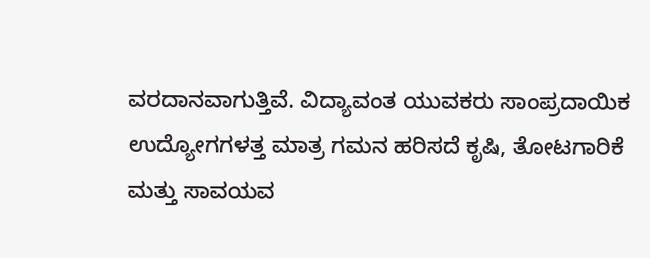ವರದಾನವಾಗುತ್ತಿವೆ. ವಿದ್ಯಾವಂತ ಯುವಕರು ಸಾಂಪ್ರದಾಯಿಕ ಉದ್ಯೋಗಗಳತ್ತ ಮಾತ್ರ ಗಮನ ಹರಿಸದೆ ಕೃಷಿ, ತೋಟಗಾರಿಕೆ ಮತ್ತು ಸಾವಯವ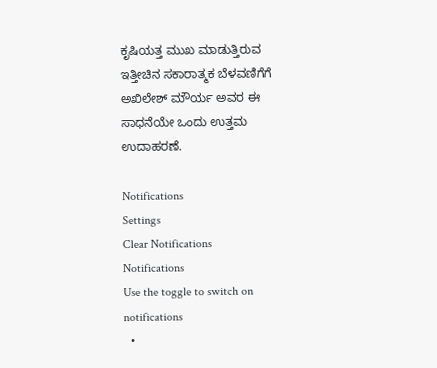ಕೃಷಿಯತ್ತ ಮುಖ ಮಾಡುತ್ತಿರುವ ಇತ್ತೀಚಿನ ಸಕಾರಾತ್ಮಕ ಬೆಳವಣಿಗೆಗೆ ಅಖಿಲೇಶ್ ಮೌರ್ಯ ಅವರ ಈ ಸಾಧನೆಯೇ ಒಂದು ಉತ್ತಮ ಉದಾಹರಣೆ.

Notifications
Settings
Clear Notifications
Notifications
Use the toggle to switch on notifications
  •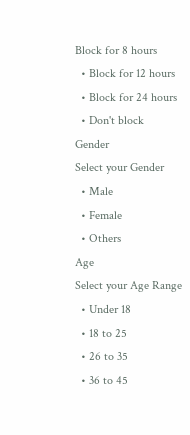Block for 8 hours
  • Block for 12 hours
  • Block for 24 hours
  • Don't block
Gender
Select your Gender
  • Male
  • Female
  • Others
Age
Select your Age Range
  • Under 18
  • 18 to 25
  • 26 to 35
  • 36 to 45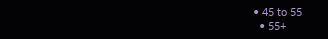• 45 to 55
  • 55+